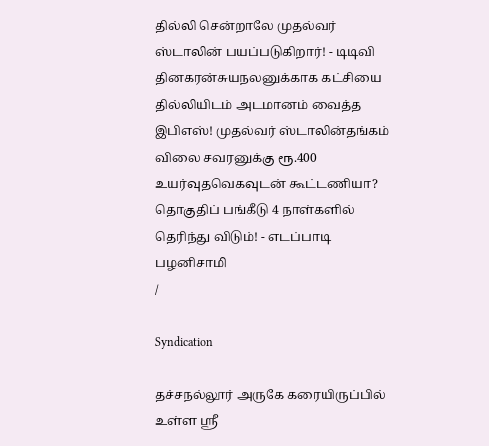தில்லி சென்றாலே முதல்வர் ஸ்டாலின் பயப்படுகிறார்! - டிடிவி தினகரன்சுயநலனுக்காக கட்சியை தில்லியிடம் அடமானம் வைத்த இபிஎஸ்! முதல்வர் ஸ்டாலின்தங்கம் விலை சவரனுக்கு ரூ.400 உயர்வுதவெகவுடன் கூட்டணியா? தொகுதிப் பங்கீடு 4 நாள்களில் தெரிந்து விடும்! - எடப்பாடி பழனிசாமி
/

Syndication

தச்சநல்லூர் அருகே கரையிருப்பில் உள்ள ஸ்ரீ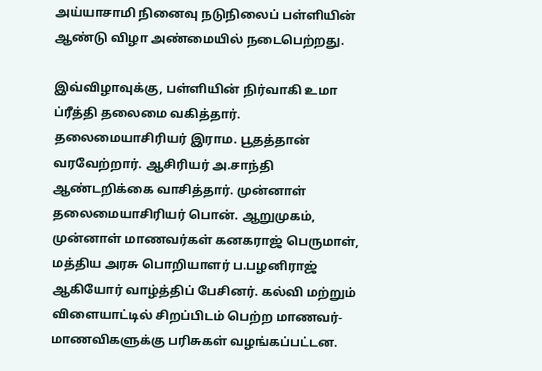அய்யாசாமி நினைவு நடுநிலைப் பள்ளியின் ஆண்டு விழா அண்மையில் நடைபெற்றது.

இவ்விழாவுக்கு, பள்ளியின் நிர்வாகி உமா ப்ரீத்தி தலைமை வகித்தார். தலைமையாசிரியர் இராம. பூதத்தான் வரவேற்றார். ஆசிரியர் அ.சாந்தி ஆண்டறிக்கை வாசித்தார். முன்னாள் தலைமையாசிரியர் பொன். ஆறுமுகம், முன்னாள் மாணவர்கள் கனகராஜ் பெருமாள், மத்திய அரசு பொறியாளர் ப.பழனிராஜ் ஆகியோர் வாழ்த்திப் பேசினர். கல்வி மற்றும் விளையாட்டில் சிறப்பிடம் பெற்ற மாணவர்-மாணவிகளுக்கு பரிசுகள் வழங்கப்பட்டன.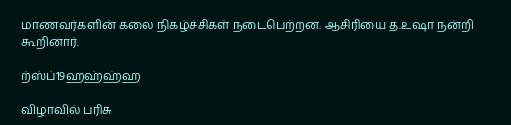மாணவர்களின் கலை நிகழ்ச்சிகள் நடைபெற்றன. ஆசிரியை த.உஷா நன்றி கூறினார்.

ற்ஸ்ப்19ஹஹ்ஹ்ஹ

விழாவில் பரிசு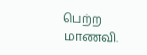பெற்ற மாணவி.